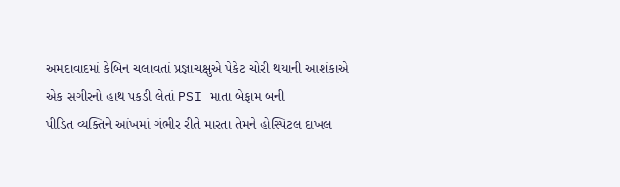અમદાવાદમાં કેબિન ચલાવતાં પ્રજ્ઞાચક્ષુએ પેકેટ ચોરી થયાની આશંકાએ એક સગીરનો હાથ પકડી લેતાં PSI માતા બેફામ બની
પીડિત વ્યક્તિને આંખમાં ગંભીર રીતે મારતા તેમને હોસ્પિટલ દાખલ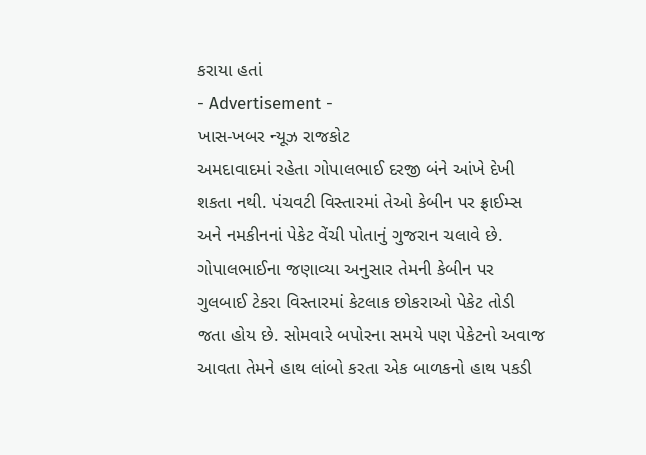કરાયા હતાં
- Advertisement -
ખાસ-ખબર ન્યૂઝ રાજકોટ
અમદાવાદમાં રહેતા ગોપાલભાઈ દરજી બંને આંખે દેખી શકતા નથી. પંચવટી વિસ્તારમાં તેઓ કેબીન પર ફ્રાઈમ્સ અને નમકીનનાં પેકેટ વેંચી પોતાનું ગુજરાન ચલાવે છે. ગોપાલભાઈના જણાવ્યા અનુસાર તેમની કેબીન પર ગુલબાઈ ટેકરા વિસ્તારમાં કેટલાક છોકરાઓ પેકેટ તોડી જતા હોય છે. સોમવારે બપોરના સમયે પણ પેકેટનો અવાજ આવતા તેમને હાથ લાંબો કરતા એક બાળકનો હાથ પકડી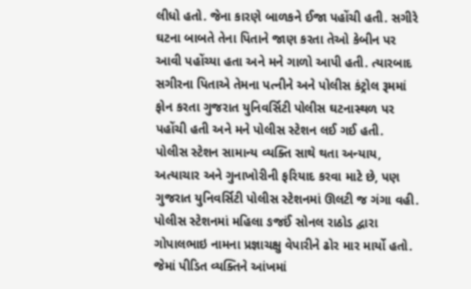લીધો હતો. જેના કારણે બાળકને ઈજા પહોંચી હતી. સગીરે ઘટના બાબતે તેના પિતાને જાણ કરતા તેઓ કેબીન પર આવી પહોંચ્યા હતા અને મને ગાળો આપી હતી. ત્યારબાદ સગીરના પિતાએ તેમના પત્નીને અને પોલીસ કંટ્રોલ રૂમમાં ફોન કરતા ગુજરાત યુનિવર્સિટી પોલીસ ઘટનાસ્થળ પર પહોંચી હતી અને મને પોલીસ સ્ટેશન લઈ ગઈ હતી.
પોલીસ સ્ટેશન સામાન્ય વ્યક્તિ સાથે થતા અન્યાય, અત્યાચાર અને ગુનાખોરીની ફરિયાદ કરવા માટે છે, પણ ગુજરાત યુનિવર્સિટી પોલીસ સ્ટેશનમાં ઊલટી જ ગંગા વહી. પોલીસ સ્ટેશનમાં મહિલા ઙજઈં સોનલ રાઠોડ દ્વારા ગોપાલભાઇ નામના પ્રજ્ઞાચક્ષુ વેપારીને ઢોર માર માર્યો હતો. જેમાં પીડિત વ્યક્તિને આંખમાં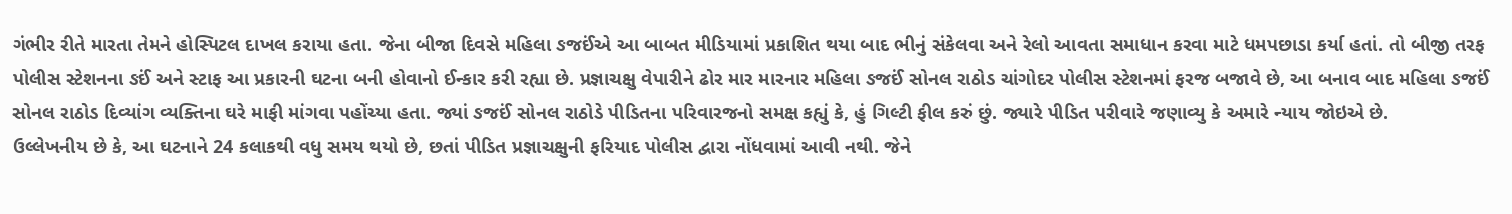ગંભીર રીતે મારતા તેમને હોસ્પિટલ દાખલ કરાયા હતા. જેના બીજા દિવસે મહિલા ઙજઈંએ આ બાબત મીડિયામાં પ્રકાશિત થયા બાદ ભીનું સંકેલવા અને રેલો આવતા સમાધાન કરવા માટે ધમપછાડા કર્યા હતાં. તો બીજી તરફ પોલીસ સ્ટેશનના ઙઈં અને સ્ટાફ આ પ્રકારની ઘટના બની હોવાનો ઈન્કાર કરી રહ્યા છે. પ્રજ્ઞાચક્ષુ વેપારીને ઢોર માર મારનાર મહિલા ઙજઈં સોનલ રાઠોડ ચાંગોદર પોલીસ સ્ટેશનમાં ફરજ બજાવે છે, આ બનાવ બાદ મહિલા ઙજઈં સોનલ રાઠોડ દિવ્યાંગ વ્યક્તિના ઘરે માફી માંગવા પહોંચ્યા હતા. જ્યાં ઙજઈં સોનલ રાઠોડે પીડિતના પરિવારજનો સમક્ષ કહ્યું કે, હું ગિલ્ટી ફીલ કરું છું. જ્યારે પીડિત પરીવારે જણાવ્યુ કે અમારે ન્યાય જોઇએ છે.
ઉલ્લેખનીય છે કે, આ ઘટનાને 24 કલાકથી વધુ સમય થયો છે, છતાં પીડિત પ્રજ્ઞાચક્ષુની ફરિયાદ પોલીસ દ્વારા નોંધવામાં આવી નથી. જેને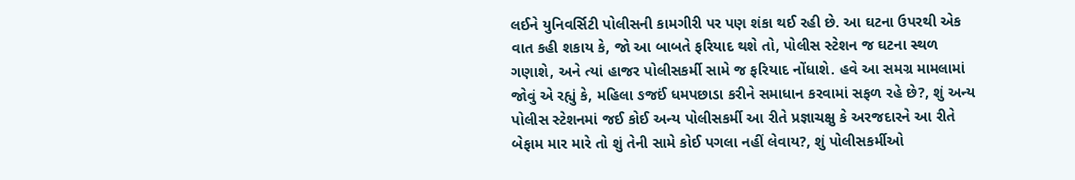લઈને યુનિવર્સિટી પોલીસની કામગીરી પર પણ શંકા થઈ રહી છે. આ ઘટના ઉપરથી એક વાત કહી શકાય કે, જો આ બાબતે ફરિયાદ થશે તો, પોલીસ સ્ટેશન જ ઘટના સ્થળ ગણાશે, અને ત્યાં હાજર પોલીસકર્મી સામે જ ફરિયાદ નોંધાશે. હવે આ સમગ્ર મામલામાં જોવું એ રહ્યું કે, મહિલા ઙજઈં ધમપછાડા કરીને સમાધાન કરવામાં સફળ રહે છે?, શું અન્ય પોલીસ સ્ટેશનમાં જઈ કોઈ અન્ય પોલીસકર્મી આ રીતે પ્રજ્ઞાચક્ષુ કે અરજદારને આ રીતે બેફામ માર મારે તો શું તેની સામે કોઈ પગલા નહીં લેવાય?, શું પોલીસકર્મીઓ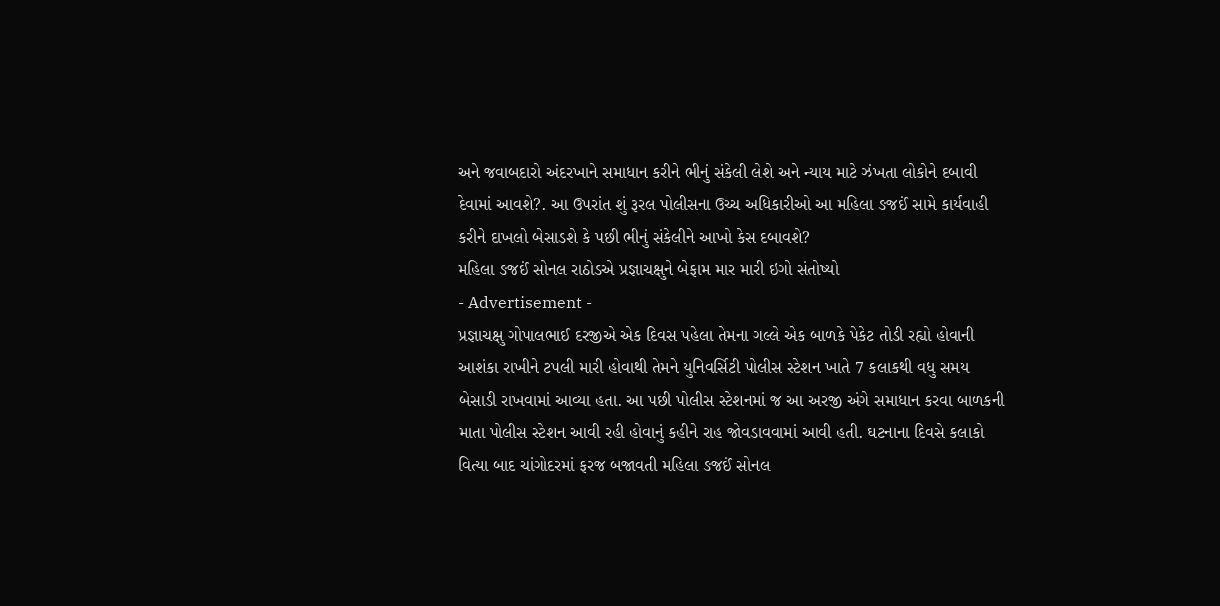અને જવાબદારો અંદરખાને સમાધાન કરીને ભીનું સંકેલી લેશે અને ન્યાય માટે ઝંખતા લોકોને દબાવી દેવામાં આવશે?. આ ઉપરાંત શું રૂરલ પોલીસના ઉચ્ચ અધિકારીઓ આ મહિલા ઙજઈં સામે કાર્યવાહી કરીને દાખલો બેસાડશે કે પછી ભીનું સંકેલીને આખો કેસ દબાવશે?
મહિલા ઙજઈં સોનલ રાઠોડએ પ્રજ્ઞાચક્ષુને બેફામ માર મારી ઇગો સંતોષ્યો
- Advertisement -
પ્રજ્ઞાચક્ષુ ગોપાલભાઈ દરજીએ એક દિવસ પહેલા તેમના ગલ્લે એક બાળકે પેકેટ તોડી રહ્યો હોવાની આશંકા રાખીને ટપલી મારી હોવાથી તેમને યુનિવર્સિટી પોલીસ સ્ટેશન ખાતે 7 કલાકથી વધુ સમય બેસાડી રાખવામાં આવ્યા હતા. આ પછી પોલીસ સ્ટેશનમાં જ આ અરજી અંગે સમાધાન કરવા બાળકની માતા પોલીસ સ્ટેશન આવી રહી હોવાનું કહીને રાહ જોવડાવવામાં આવી હતી. ઘટનાના દિવસે કલાકો વિત્યા બાદ ચાંગોદરમાં ફરજ બજાવતી મહિલા ઙજઈં સોનલ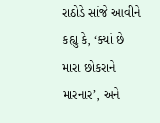રાઠોડે સાંજે આવીને કહ્યુ કે, ‘ક્યાં છે મારા છોકરાને મારનાર’, અને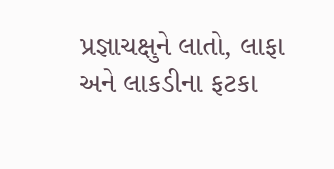પ્રજ્ઞાચક્ષુને લાતો, લાફા અને લાકડીના ફટકા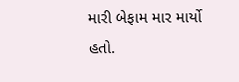મારી બેફામ માર માર્યો હતો.